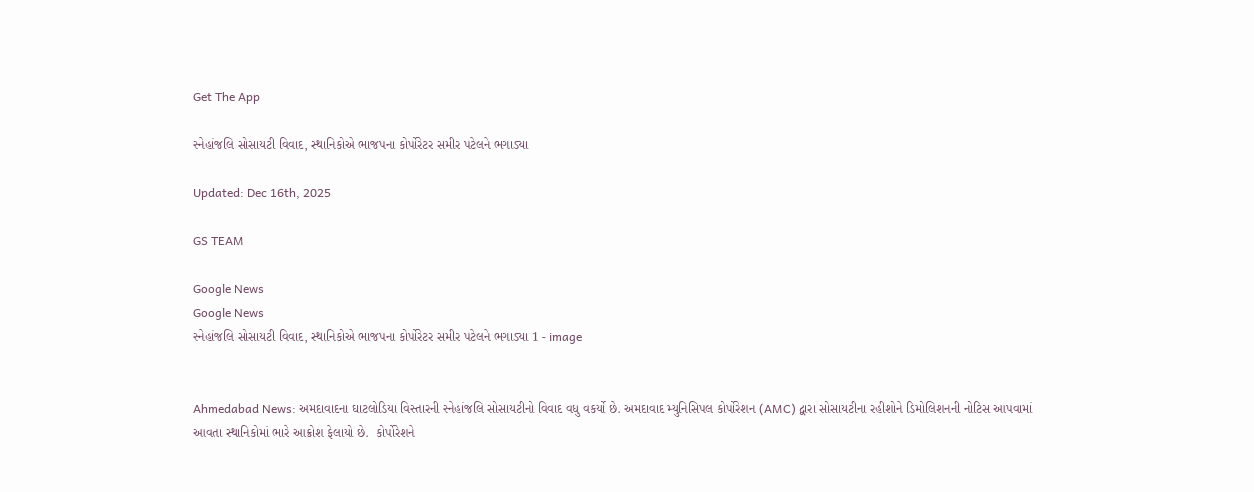Get The App

સ્નેહાંજલિ સોસાયટી વિવાદ, સ્થાનિકોએ ભાજપના કોર્પોરેટર સમીર પટેલને ભગાડ્યા

Updated: Dec 16th, 2025

GS TEAM

Google News
Google News
સ્નેહાંજલિ સોસાયટી વિવાદ, સ્થાનિકોએ ભાજપના કોર્પોરેટર સમીર પટેલને ભગાડ્યા 1 - image


Ahmedabad News: અમદાવાદના ઘાટલોડિયા વિસ્તારની સ્નેહાંજલિ સોસાયટીનો વિવાદ વધુ વકર્યો છે. અમદાવાદ મ્યુનિસિપલ કોર્પોરેશન (AMC) દ્વારા સોસાયટીના રહીશોને ડિમોલિશનની નોટિસ આપવામાં આવતા સ્થાનિકોમાં ભારે આક્રોશ ફેલાયો છે.  કોર્પોરેશને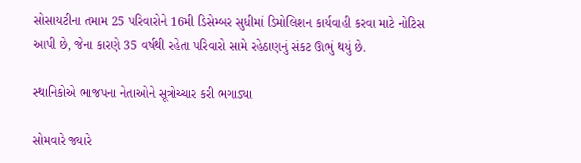સોસાયટીના તમામ 25 પરિવારોને 16મી ડિસેમ્બર સુધીમાં ડિમોલિશન કાર્યવાહી કરવા માટે નોટિસ આપી છે, જેના કારણે 35 વર્ષથી રહેતા પરિવારો સામે રહેઠાણનું સંકટ ઊભું થયું છે.

સ્થાનિકોએ ભાજપના નેતાઓને સૂત્રોચ્ચાર કરી ભગાડ્યા

સોમવારે જ્યારે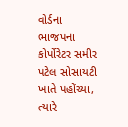વોર્ડના ભાજપના કોર્પોરેટર સમીર પટેલ સોસાયટી ખાતે પહોંચ્યા, ત્યારે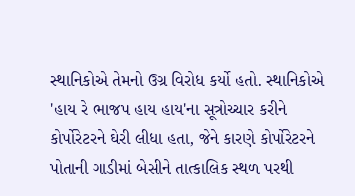સ્થાનિકોએ તેમનો ઉગ્ર વિરોધ કર્યો હતો. સ્થાનિકોએ 'હાય રે ભાજપ હાય હાય'ના સૂત્રોચ્ચાર કરીને કોર્પોરેટરને ઘેરી લીધા હતા, જેને કારણે કોર્પોરેટરને પોતાની ગાડીમાં બેસીને તાત્કાલિક સ્થળ પરથી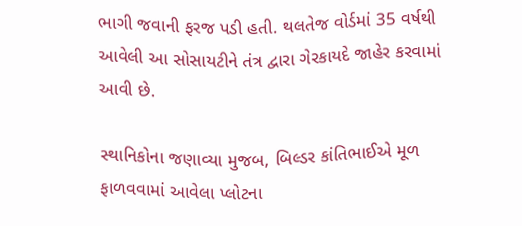ભાગી જવાની ફરજ પડી હતી. થલતેજ વોર્ડમાં 35 વર્ષથી આવેલી આ સોસાયટીને તંત્ર દ્વારા ગેરકાયદે જાહેર કરવામાં આવી છે.

સ્થાનિકોના જણાવ્યા મુજબ, બિલ્ડર કાંતિભાઈએ મૂળ ફાળવવામાં આવેલા પ્લોટના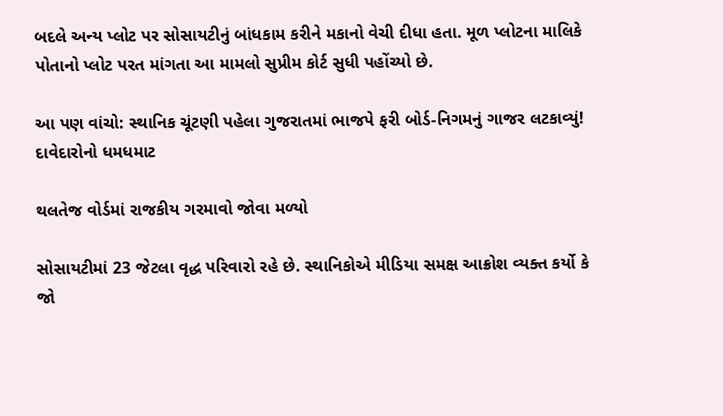બદલે અન્ય પ્લોટ પર સોસાયટીનું બાંધકામ કરીને મકાનો વેચી દીધા હતા. મૂળ પ્લોટના માલિકે પોતાનો પ્લોટ પરત માંગતા આ મામલો સુપ્રીમ કોર્ટ સુધી પહોંચ્યો છે.

આ પણ વાંચો: સ્થાનિક ચૂંટણી પહેલા ગુજરાતમાં ભાજપે ફરી બોર્ડ-નિગમનું ગાજર લટકાવ્યું! દાવેદારોનો ધમધમાટ

થલતેજ વોર્ડમાં રાજકીય ગરમાવો જોવા મળ્યો

સોસાયટીમાં 23 જેટલા વૃદ્ધ પરિવારો રહે છે. સ્થાનિકોએ મીડિયા સમક્ષ આક્રોશ વ્યક્ત કર્યો કે જો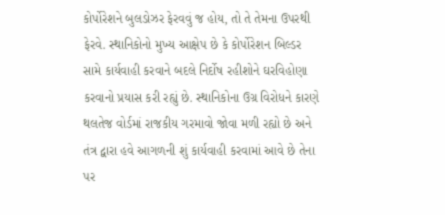કોર્પોરેશને બુલડોઝર ફેરવવું જ હોય, તો તે તેમના ઉપરથી ફેરવે. સ્થાનિકોનો મુખ્ય આક્ષેપ છે કે કોર્પોરેશન બિલ્ડર સામે કાર્યવાહી કરવાને બદલે નિર્દોષ રહીશોને ઘરવિહોણા કરવાનો પ્રયાસ કરી રહ્યું છે. સ્થાનિકોના ઉગ્ર વિરોધને કારણે થલતેજ વોર્ડમાં રાજકીય ગરમાવો જોવા મળી રહ્યો છે અને તંત્ર દ્વારા હવે આગળની શું કાર્યવાહી કરવામાં આવે છે તેના પર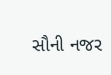સૌની નજર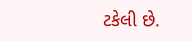ટકેલી છે.